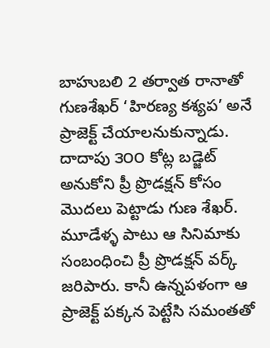బాహుబలి 2 తర్వాత రానాతో గుణశేఖర్ ‘హిరణ్య కశ్యప’ అనే ప్రాజెక్ట్ చేయాలనుకున్నాడు. దాదాపు ౩౦౦ కోట్ల బడ్జెట్ అనుకోని ప్రీ ప్రొడక్షన్ కోసం మొదలు పెట్టాడు గుణ శేఖర్. మూడేళ్ళ పాటు ఆ సినిమాకు సంబంధించి ప్రీ ప్రొడక్షన్ వర్క్ జరిపారు. కానీ ఉన్నపళంగా ఆ ప్రాజెక్ట్ పక్కన పెట్టేసి సమంతతో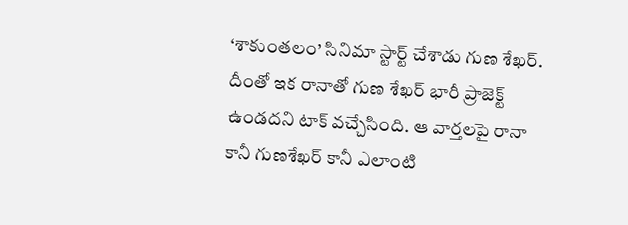‘శాకుంతలం’ సినిమా స్టార్ట్ చేశాడు గుణ శేఖర్. దీంతో ఇక రానాతో గుణ శేఖర్ భారీ ప్రాజెక్ట్ ఉండదని టాక్ వచ్చేసింది. ఆ వార్తలపై రానా కానీ గుణశేఖర్ కానీ ఎలాంటి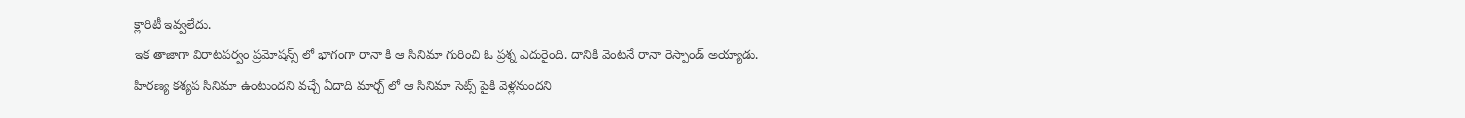క్లారిటీ ఇవ్వలేదు.
ఇక తాజాగా విరాటపర్వం ప్రమోషన్స్ లో భాగంగా రానా కి ఆ సినిమా గురించి ఓ ప్రశ్న ఎదురైంది. దానికి వెంటనే రానా రెస్పాండ్ అయ్యాడు. హిరణ్య కశ్యప సినిమా ఉంటుందని వచ్చే ఏదాది మార్చ్ లో ఆ సినిమా సెట్స్ పైకి వెళ్లనుందని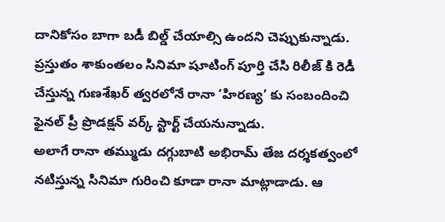దానికోసం బాగా బడీ బిల్డ్ చేయాల్సి ఉందని చెప్పుకున్నాడు. ప్రస్తుతం శాకుంతలం సినిమా షూటింగ్ పూర్తి చేసి రిలీజ్ కి రెడీ చేస్తున్న గుణశేఖర్ త్వరలోనే రానా ‘హిరణ్య’ కు సంబందించి ఫైనల్ ప్రీ ప్రొడక్షన్ వర్క్ స్టార్ట్ చేయనున్నాడు.
అలాగే రానా తమ్ముడు దగ్గుబాటి అభిరామ్ తేజ దర్శకత్వంలో నటిస్తున్న సినిమా గురించి కూడా రానా మాట్లాడాడు. ఆ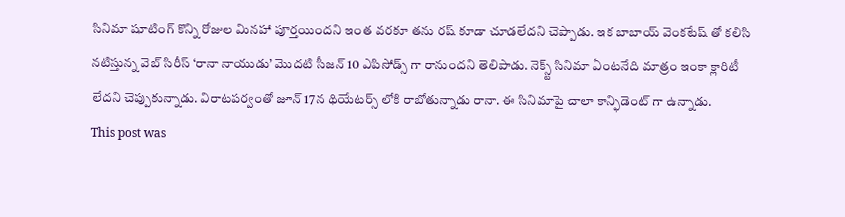సినిమా షూటింగ్ కొన్ని రోజుల మినహా పూర్తయిందని ఇంత వరకూ తను రష్ కూడా చూడలేదని చెప్పాడు. ఇక బాబాయ్ వెంకటేష్ తో కలిసి నటిస్తున్న వెబ్ సిరీస్ ‘రానా నాయుడు’ మొదటి సీజన్ 10 ఎపిసోడ్స్ గా రానుందని తెలిపాడు. నెక్స్ట్ సినిమా ఏంటనేది మాత్రం ఇంకా క్లారిటీ లేదని చెప్పుకున్నాడు. విరాటపర్వంతో జూన్ 17న థియేటర్స్ లోకి రాబోతున్నాడు రానా. ఈ సినిమాపై చాలా కాన్ఫిడెంట్ గా ఉన్నాడు.
This post was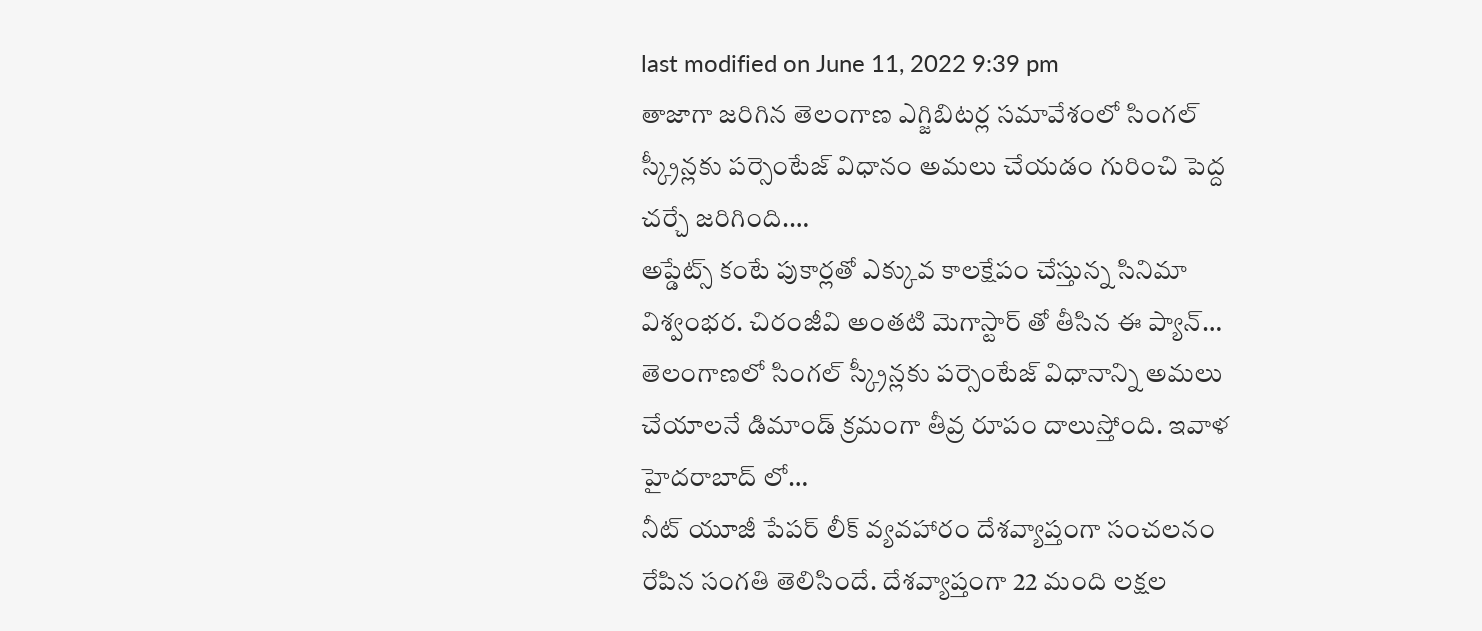last modified on June 11, 2022 9:39 pm
తాజాగా జరిగిన తెలంగాణ ఎగ్జిబిటర్ల సమావేశంలో సింగల్ స్క్రీన్లకు పర్సెంటేజ్ విధానం అమలు చేయడం గురించి పెద్ద చర్చే జరిగింది.…
అప్డేట్స్ కంటే పుకార్లతో ఎక్కువ కాలక్షేపం చేస్తున్న సినిమా విశ్వంభర. చిరంజీవి అంతటి మెగాస్టార్ తో తీసిన ఈ ప్యాన్…
తెలంగాణలో సింగల్ స్క్రీన్లకు పర్సెంటేజ్ విధానాన్ని అమలు చేయాలనే డిమాండ్ క్రమంగా తీవ్ర రూపం దాలుస్తోంది. ఇవాళ హైదరాబాద్ లో…
నీట్ యూజీ పేపర్ లీక్ వ్యవహారం దేశవ్యాప్తంగా సంచలనం రేపిన సంగతి తెలిసిందే. దేశవ్యాప్తంగా 22 మంది లక్షల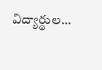విద్యార్థుల…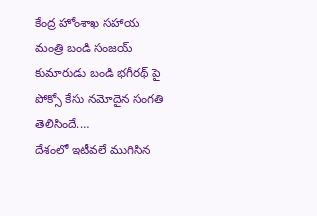కేంద్ర హోంశాఖ సహాయ మంత్రి బండి సంజయ్ కుమారుడు బండి భగీరథ్ పై పోక్సో కేసు నమోదైన సంగతి తెలిసిందే.…
దేశంలో ఇటీవలే ముగిసిన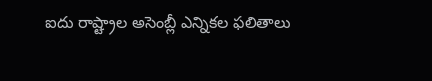ఐదు రాష్ట్రాల అసెంబ్లీ ఎన్నికల ఫలితాలు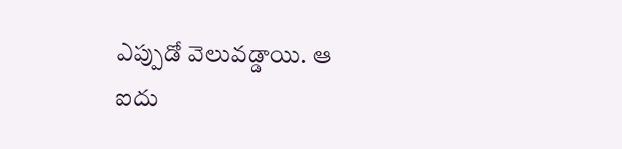ఎప్పుడో వెలువడ్డాయి. ఆ ఐదు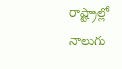రాష్ట్రాల్లో నాలుగు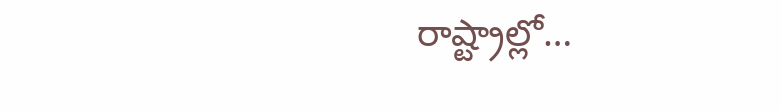రాష్ట్రాల్లో…